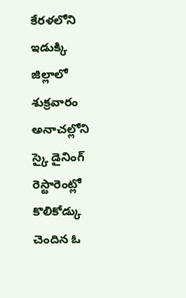కేరళలోని ఇడుక్కి జిల్లాలో శుక్రవారం అనాచల్లోని స్కై డైనింగ్ రెస్టారెంట్లో కొలికోడ్కు చెందిన ఓ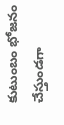కుటుంబం భోజనం చేస్తుండగా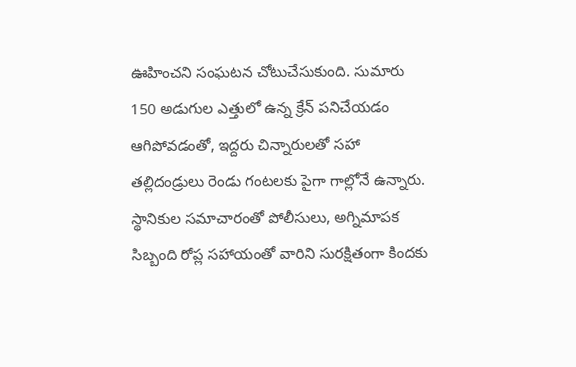ఊహించని సంఘటన చోటుచేసుకుంది. సుమారు 150 అడుగుల ఎత్తులో ఉన్న క్రేన్ పనిచేయడం ఆగిపోవడంతో, ఇద్దరు చిన్నారులతో సహా తల్లిదండ్రులు రెండు గంటలకు పైగా గాల్లోనే ఉన్నారు. స్థానికుల సమాచారంతో పోలీసులు, అగ్నిమాపక సిబ్బంది రోప్ల సహాయంతో వారిని సురక్షితంగా కిందకు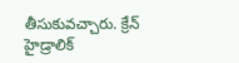తీసుకువచ్చారు. క్రేన్ హైడ్రాలిక్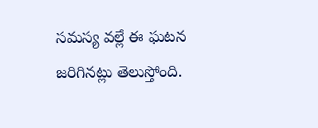సమస్య వల్లే ఈ ఘటన జరిగినట్లు తెలుస్తోంది.